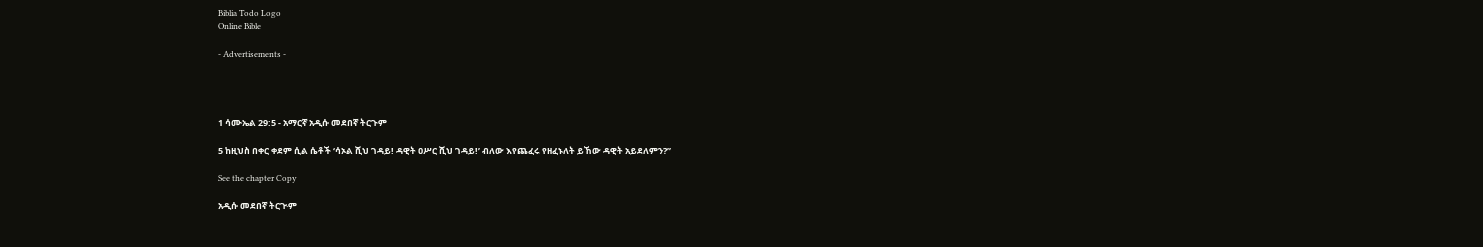Biblia Todo Logo
Online Bible

- Advertisements -




1 ሳሙኤል 29:5 - አማርኛ አዲሱ መደበኛ ትርጉም

5 ከዚህስ በቀር ቀደም ሲል ሴቶች ‘ሳኦል ሺህ ገዳይ! ዳዊት ዐሥር ሺህ ገዳይ!’ ብለው እየጨፈሩ የዘፈኑለት ይኸው ዳዊት አይደለምን?”

See the chapter Copy

አዲሱ መደበኛ ትርጒም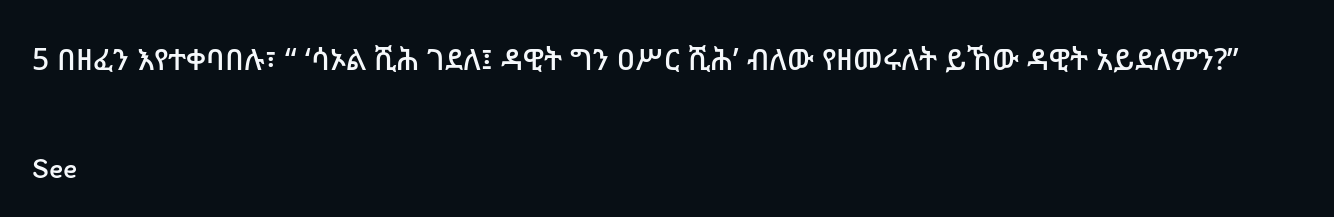5 በዘፈን እየተቀባበሉ፣ “ ‘ሳኦል ሺሕ ገደለ፤ ዳዊት ግን ዐሥር ሺሕ’ ብለው የዘመሩለት ይኸው ዳዊት አይደለምን?”

See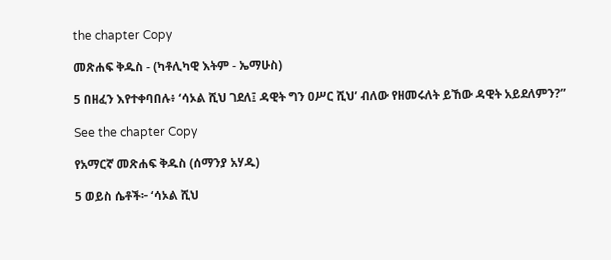the chapter Copy

መጽሐፍ ቅዱስ - (ካቶሊካዊ እትም - ኤማሁስ)

5 በዘፈን እየተቀባበሉ፥ ‘ሳኦል ሺህ ገደለ፤ ዳዊት ግን ዐሥር ሺህ’ ብለው የዘመሩለት ይኸው ዳዊት አይደለምን?”

See the chapter Copy

የአማርኛ መጽሐፍ ቅዱስ (ሰማንያ አሃዱ)

5 ወይስ ሴቶች፦ ‘ሳኦል ሺህ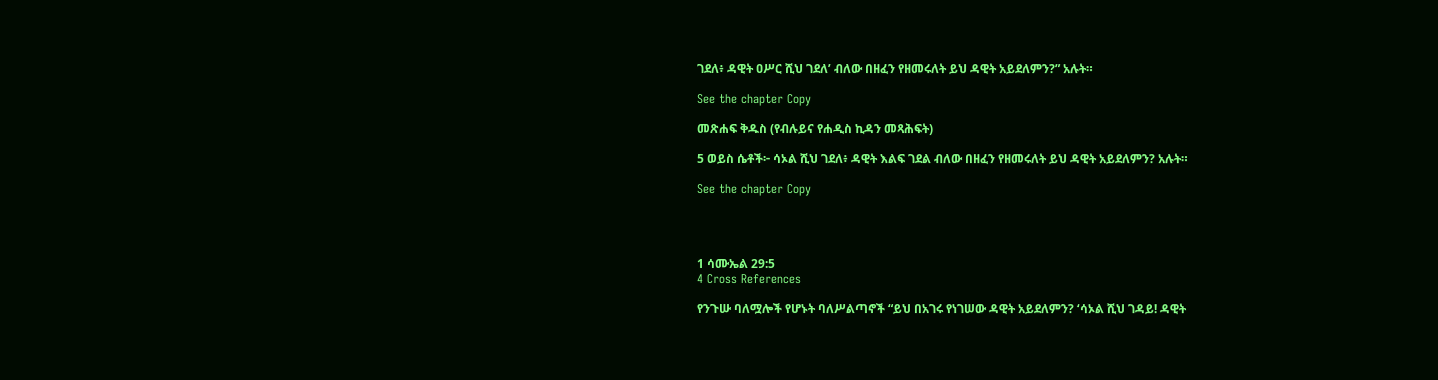ገደለ፥ ዳዊት ዐሥር ሺህ ገደለ’ ብለው በዘፈን የዘመሩለት ይህ ዳዊት አይደለምን?” አሉት።

See the chapter Copy

መጽሐፍ ቅዱስ (የብሉይና የሐዲስ ኪዳን መጻሕፍት)

5 ወይስ ሴቶች፦ ሳኦል ሺህ ገደለ፥ ዳዊት እልፍ ገደል ብለው በዘፈን የዘመሩለት ይህ ዳዊት አይደለምን? አሉት።

See the chapter Copy




1 ሳሙኤል 29:5
4 Cross References

የንጉሡ ባለሟሎች የሆኑት ባለሥልጣኖች “ይህ በአገሩ የነገሠው ዳዊት አይደለምን? ‘ሳኦል ሺህ ገዳይ! ዳዊት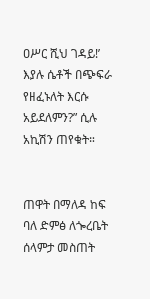ዐሥር ሺህ ገዳይ!’ እያሉ ሴቶች በጭፍራ የዘፈኑለት እርሱ አይደለምን?” ሲሉ አኪሽን ጠየቁት።


ጠዋት በማለዳ ከፍ ባለ ድምፅ ለጐረቤት ሰላምታ መስጠት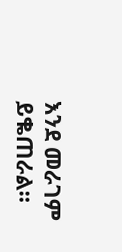እንደ መራገም ይቈጠራል።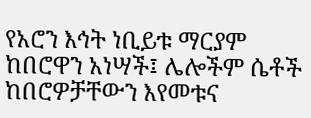የአሮን እኅት ነቢይቱ ማርያም ከበሮዋን አነሣች፤ ሌሎችም ሴቶች ከበሮዎቻቸውን እየመቱና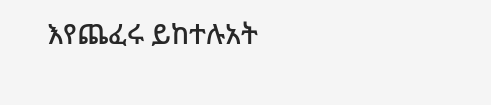እየጨፈሩ ይከተሉአት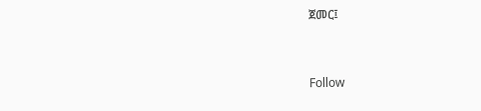ጀመር፤


Follow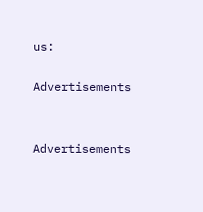us:

Advertisements


Advertisements